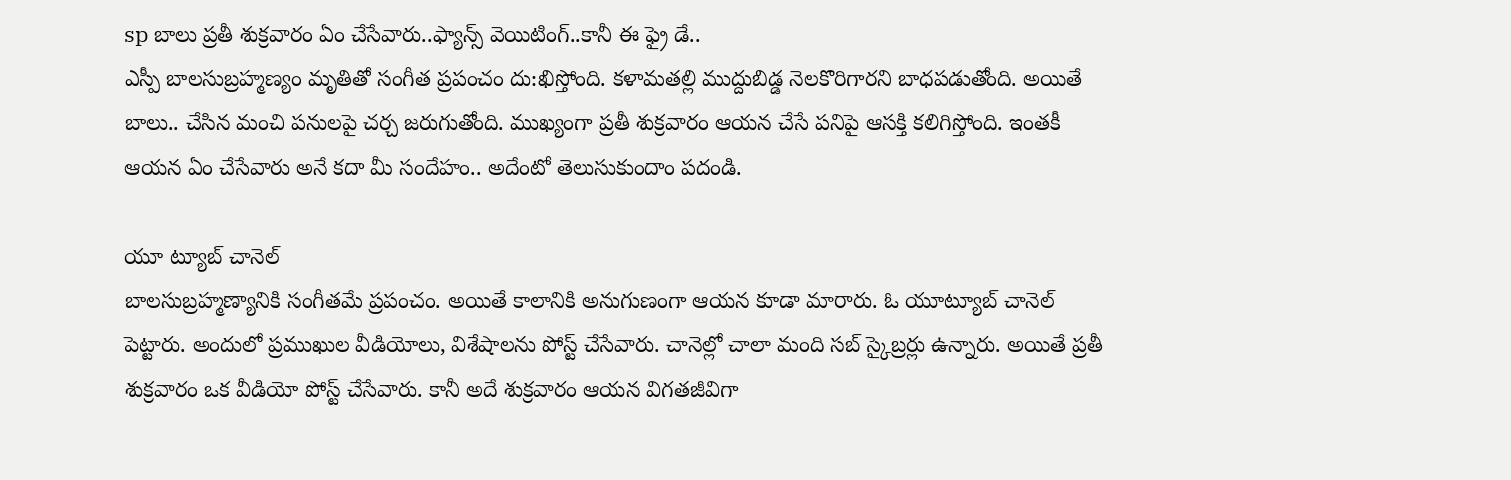sp బాలు ప్రతీ శుక్రవారం ఏం చేసేవారు..ఫ్యాన్స్ వెయిటింగ్..కానీ ఈ ఫ్రై డే..
ఎస్పీ బాలసుబ్రహ్మణ్యం మృతితో సంగీత ప్రపంచం దు:ఖిస్తోంది. కళామతల్లి ముద్దుబిడ్డ నెలకొరిగారని బాధపడుతోంది. అయితే బాలు.. చేసిన మంచి పనులపై చర్చ జరుగుతోంది. ముఖ్యంగా ప్రతీ శుక్రవారం ఆయన చేసే పనిపై ఆసక్తి కలిగిస్తోంది. ఇంతకీ ఆయన ఏం చేసేవారు అనే కదా మీ సందేహం.. అదేంటో తెలుసుకుందాం పదండి.

యూ ట్యూబ్ చానెల్
బాలసుబ్రహ్మణ్యానికి సంగీతమే ప్రపంచం. అయితే కాలానికి అనుగుణంగా ఆయన కూడా మారారు. ఓ యూట్యూబ్ చానెల్ పెట్టారు. అందులో ప్రముఖుల వీడియోలు, విశేషాలను పోస్ట్ చేసేవారు. చానెల్లో చాలా మంది సబ్ స్కైబ్రర్లు ఉన్నారు. అయితే ప్రతీ శుక్రవారం ఒక వీడియో పోస్ట్ చేసేవారు. కానీ అదే శుక్రవారం ఆయన విగతజీవిగా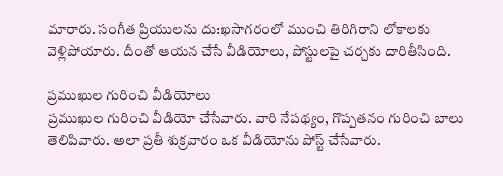మారారు. సంగీత ప్రియులను దు:ఖసాగరంలో ముంచి తిరిగిరాని లోకాలకు వెళ్లిపోయారు. దీంతో ఆయన చేసే వీడియోలు, పోస్టులపై చర్చకు దారితీసింది.

ప్రముఖుల గురించి వీడియోలు
ప్రముఖుల గురించి వీడియో చేసేవారు. వారి నేపథ్యం, గొప్పతనం గురించి బాలు తెలిపివారు. అలా ప్రతీ శుక్రవారం ఒక వీడియోను పోస్ట్ చేసేవారు.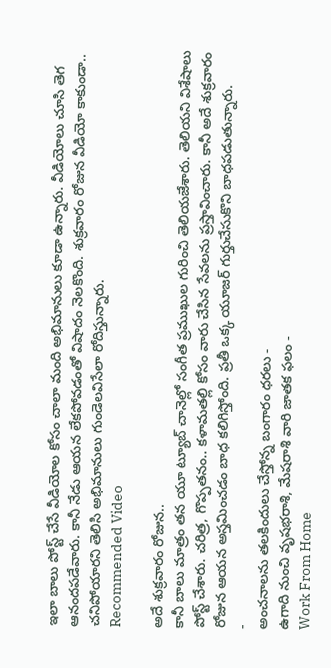ఇలా బాలు పోస్ట్ చేసే వీడియోల కోసం చాలా మంది అభిమానులు కూడా ఉన్నారు. వీడియోలు చూసి తెగ ఆనందపడేవారు. కానీ నేడు ఆయన లేకపోవడంతో విషాదం నెలకొంది. శుక్రవారం రోజున వీడియో కాకుండా.. చనిపోయారని తెలిసి అభిమానులు గుండెలవిసేలా రోదిస్తున్నారు.
Recommended Video

అదే శుక్రవారం రోజున..
కానీ బాలు మాత్రం తన యూ ట్యూబ్ చానెల్లో సంగీత ప్రముఖుల గురించి తెలియజేశారు. తెలియని విశేషాలు పోస్ట్ చేశారు. చరిత్ర, గొప్పతనం.. కళామతల్లి కోసం వారు చేసిన సేవలను ప్రస్తావించారు. కానీ అదే శుక్రవారం రోజున ఆయన అస్తమించడం బాధ కలిగిస్తోంది. ప్రతీ ఒక్క యూజర్ గుర్తుచేసుకొని బాధపడుతున్నారు.
-
అంచనాలను తలకిందులు చేస్తోన్న బంగారం ధరలు -
ఉగాది నుంచి వృషభరాశి, మేషరాశి వారి జాతక ఫలం -
Work From Home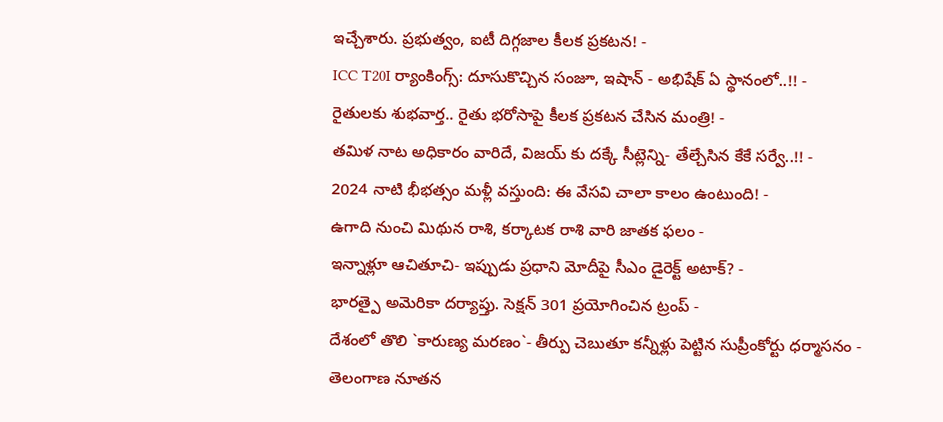ఇచ్చేశారు. ప్రభుత్వం, ఐటీ దిగ్గజాల కీలక ప్రకటన! -
ICC T20I ర్యాంకింగ్స్: దూసుకొచ్చిన సంజూ, ఇషాన్ - అభిషేక్ ఏ స్థానంలో..!! -
రైతులకు శుభవార్త.. రైతు భరోసాపై కీలక ప్రకటన చేసిన మంత్రి! -
తమిళ నాట అధికారం వారిదే, విజయ్ కు దక్కే సీట్లెన్ని- తేల్చేసిన కేకే సర్వే..!! -
2024 నాటి భీభత్సం మళ్లీ వస్తుంది: ఈ వేసవి చాలా కాలం ఉంటుంది! -
ఉగాది నుంచి మిథున రాశి, కర్కాటక రాశి వారి జాతక ఫలం -
ఇన్నాళ్లూ ఆచితూచి- ఇప్పుడు ప్రధాని మోదీపై సీఎం డైరెక్ట్ అటాక్? -
భారత్పై అమెరికా దర్యాప్తు. సెక్షన్ 301 ప్రయోగించిన ట్రంప్ -
దేశంలో తొలి `కారుణ్య మరణం`- తీర్పు చెబుతూ కన్నీళ్లు పెట్టిన సుప్రీంకోర్టు ధర్మాసనం -
తెలంగాణ నూతన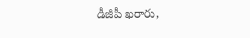డీజీపీ ఖరారు,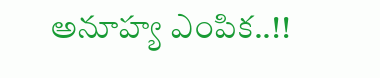అనూహ్య ఎంపిక..!!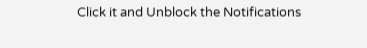Click it and Unblock the Notifications